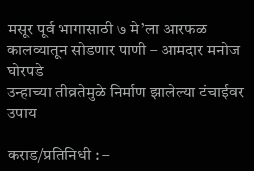मसूर पूर्व भागासाठी ७ मे’ला आरफळ कालव्यातून सोडणार पाणी – आमदार मनोज घोरपडे
उन्हाच्या तीव्रतेमुळे निर्माण झालेल्या टंचाईवर उपाय

कराड/प्रतिनिधी : –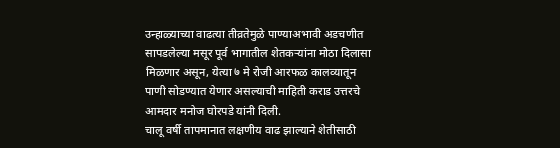उन्हाळ्याच्या वाढत्या तीव्रतेमुळे पाण्याअभावी अडचणीत सापडलेल्या मसूर पूर्व भागातील शेतकऱ्यांना मोठा दिलासा मिळणार असून, येत्या ७ मे रोजी आरफळ कालव्यातून पाणी सोडण्यात येणार असल्याची माहिती कराड उत्तरचे आमदार मनोज घोरपडे यांनी दिली.
चालू वर्षी तापमानात लक्षणीय वाढ झाल्याने शेतीसाठी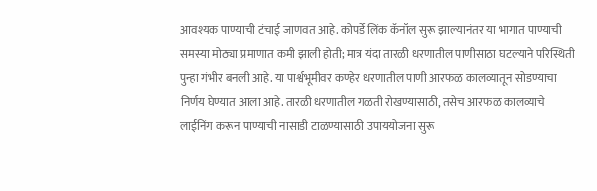आवश्यक पाण्याची टंचाई जाणवत आहे. कोपर्डे लिंक कॅनॉल सुरू झाल्यानंतर या भागात पाण्याची समस्या मोठ्या प्रमाणात कमी झाली होती; मात्र यंदा तारळी धरणातील पाणीसाठा घटल्याने परिस्थिती पुन्हा गंभीर बनली आहे. या पार्श्वभूमीवर कण्हेर धरणातील पाणी आरफळ कालव्यातून सोडण्याचा निर्णय घेण्यात आला आहे. तारळी धरणातील गळती रोखण्यासाठी, तसेच आरफळ कालव्याचे लाईनिंग करून पाण्याची नासाडी टाळण्यासाठी उपाययोजना सुरू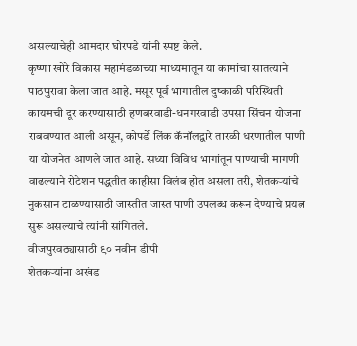असल्याचेही आमदार घोरपडे यांनी स्पष्ट केले.
कृष्णा खोरे विकास महामंडळाच्या माध्यमातून या कामांचा सातत्याने पाठपुरावा केला जात आहे. मसूर पूर्व भागातील दुष्काळी परिस्थिती कायमची दूर करण्यासाठी हणबरवाडी-धनगरवाडी उपसा सिंचन योजना राबवण्यात आली असून, कोपर्डे लिंक कॅनॉलद्वारे तारळी धरणातील पाणी या योजनेत आणले जात आहे. सध्या विविध भागांतून पाण्याची मागणी वाढल्याने रोटेशन पद्धतीत काहीसा विलंब होत असला तरी, शेतकऱ्यांचे नुकसान टाळण्यासाठी जास्तीत जास्त पाणी उपलब्ध करून देण्याचे प्रयत्न सुरू असल्याचे त्यांनी सांगितले.
वीजपुरवठ्यासाठी ९० नवीन डीपी
शेतकऱ्यांना अखंड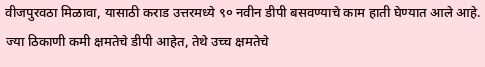वीजपुरवठा मिळावा, यासाठी कराड उत्तरमध्ये ९० नवीन डीपी बसवण्याचे काम हाती घेण्यात आले आहे. ज्या ठिकाणी कमी क्षमतेचे डीपी आहेत, तेथे उच्च क्षमतेचे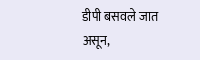डीपी बसवले जात असून,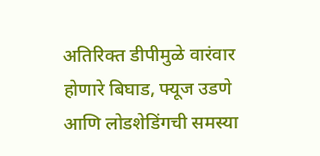अतिरिक्त डीपीमुळे वारंवार होणारे बिघाड, फ्यूज उडणे आणि लोडशेडिंगची समस्या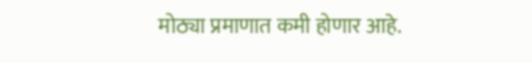मोठ्या प्रमाणात कमी होणार आहे.